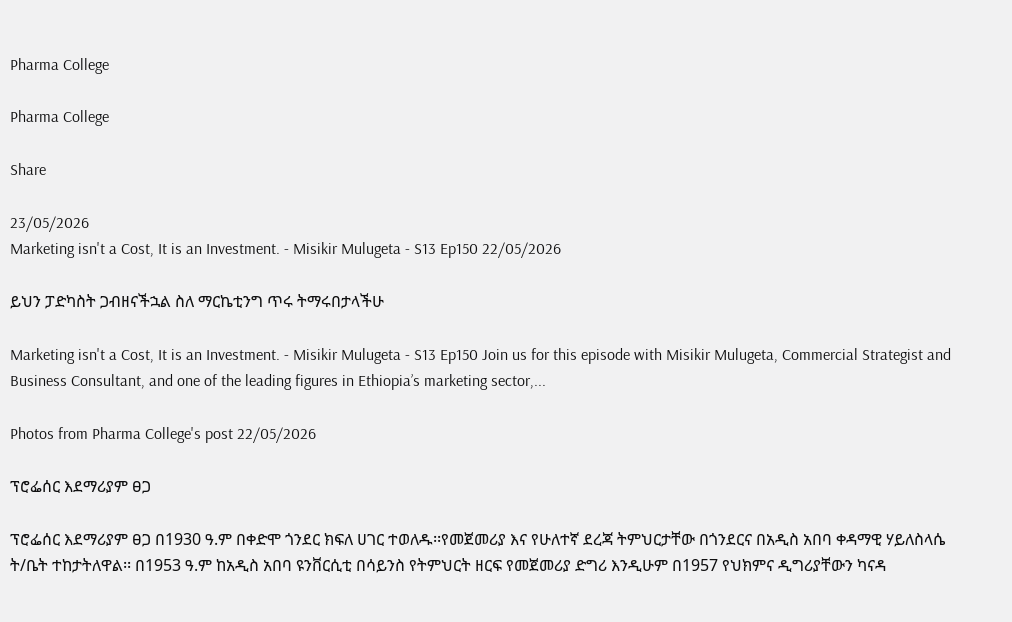Pharma College

Pharma College

Share

23/05/2026
Marketing isn't a Cost, It is an Investment. - Misikir Mulugeta - S13 Ep150 22/05/2026

ይህን ፓድካስት ጋብዘናችኋል ስለ ማርኬቲንግ ጥሩ ትማሩበታላችሁ

Marketing isn't a Cost, It is an Investment. - Misikir Mulugeta - S13 Ep150 Join us for this episode with Misikir Mulugeta, Commercial Strategist and Business Consultant, and one of the leading figures in Ethiopia’s marketing sector,...

Photos from Pharma College's post 22/05/2026

ፕሮፌሰር እደማሪያም ፀጋ

ፕሮፌሰር እደማሪያም ፀጋ በ1930 ዓ.ም በቀድሞ ጎንደር ክፍለ ሀገር ተወለዱ፡፡የመጀመሪያ እና የሁለተኛ ደረጃ ትምህርታቸው በጎንደርና በአዲስ አበባ ቀዳማዊ ሃይለስላሴ ት/ቤት ተከታትለዋል፡፡ በ1953 ዓ.ም ከአዲስ አበባ ዩንቨርሲቲ በሳይንስ የትምህርት ዘርፍ የመጀመሪያ ድግሪ እንዲሁም በ1957 የህክምና ዲግሪያቸውን ካናዳ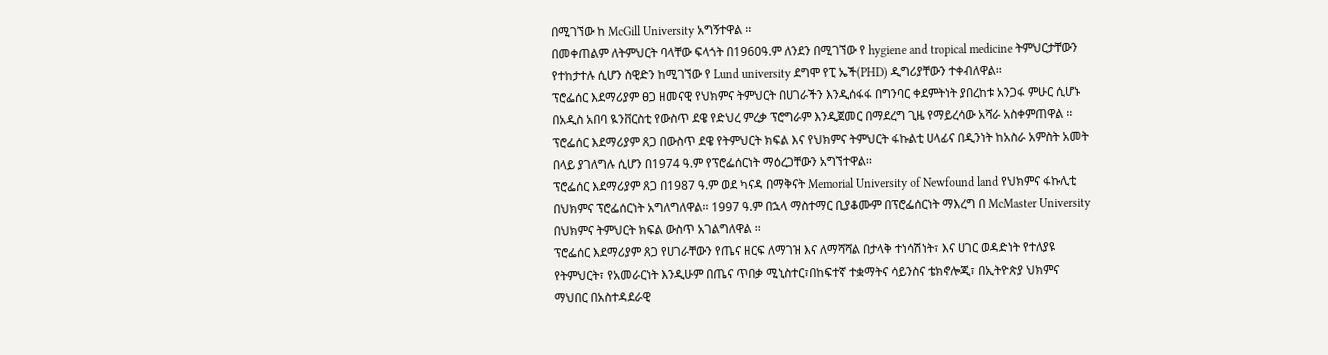በሚገኘው ከ McGill University አግኝተዋል ፡፡
በመቀጠልም ለትምህርት ባላቸው ፍላጎት በ1960ዓ.ም ለንደን በሚገኘው የ hygiene and tropical medicine ትምህርታቸውን የተከታተሉ ሲሆን ስዊድን ከሚገኘው የ Lund university ደግሞ የፒ ኤች(PHD) ዲግሪያቸውን ተቀብለዋል፡፡
ፕሮፌሰር እደማሪያም ፀጋ ዘመናዊ የህክምና ትምህርት በሀገራችን እንዲሰፋፋ በግንባር ቀደምትነት ያበረከቱ አንጋፋ ምሁር ሲሆኑ በአዲስ አበባ ዪንቨርስቲ የውስጥ ደዌ የድህረ ምረቃ ፕሮግራም እንዲጀመር በማደረግ ጊዜ የማይረሳው አሻራ አስቀምጠዋል ፡፡ ፕሮፌሰር እደማሪያም ጸጋ በውስጥ ደዌ የትምህርት ክፍል እና የህክምና ትምህርት ፋኩልቲ ሀላፊና በዲንነት ከአስራ አምስት አመት በላይ ያገለግሉ ሲሆን በ1974 ዓ.ም የፕሮፌሰርነት ማዕረጋቸውን አግኘተዋል፡፡
ፕሮፌሰር እደማሪያም ጸጋ በ1987 ዓ.ም ወደ ካናዳ በማቅናት Memorial University of Newfound land የህክምና ፋኩሊቲ በህክምና ፕሮፌሰርነት አግለግለዋል፡፡ 1997 ዓ.ም በኋላ ማስተማር ቢያቆሙም በፕሮፌሰርነት ማእረግ በ McMaster University በህክምና ትምህርት ክፍል ውስጥ አገልግለዋል ፡፡
ፕሮፌሰር እደማሪያም ጸጋ የሀገራቸውን የጤና ዘርፍ ለማገዝ እና ለማሻሻል በታላቅ ተነሳሽነት፣ እና ሀገር ወዳድነት የተለያዩ የትምህርት፣ የአመራርነት እንዲሁም በጤና ጥበቃ ሚኒስተር፣በከፍተኛ ተቋማትና ሳይንስና ቴክኖሎጂ፣ በኢትዮጵያ ህክምና ማህበር በአስተዳደራዊ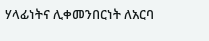ሃላፊነትና ሊቀመንበርነት ለአርባ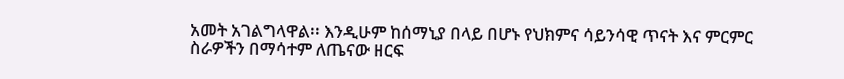አመት አገልግላዋል፡፡ እንዲሁም ከሰማኒያ በላይ በሆኑ የህክምና ሳይንሳዊ ጥናት እና ምርምር ስራዎችን በማሳተም ለጤናው ዘርፍ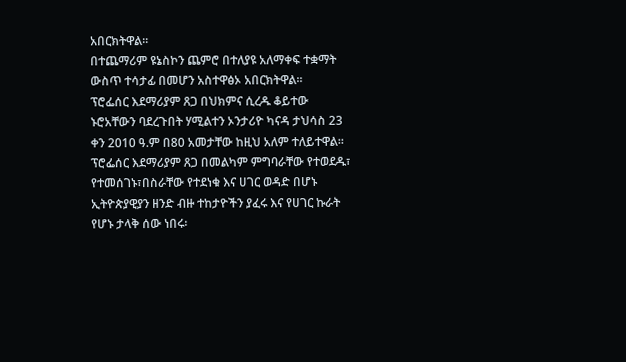አበርክትዋል፡፡
በተጨማሪም ዩኔስኮን ጨምሮ በተለያዩ አለማቀፍ ተቋማት ውስጥ ተሳታፊ በመሆን አስተዋፅኦ አበርክትዋል፡፡
ፕሮፌሰር እደማሪያም ጸጋ በህክምና ሲረዱ ቆይተው ኑሮአቸውን ባደረጉበት ሃሚልተን ኦንታሪዮ ካናዳ ታህሳስ 23 ቀን 2010 ዓ.ም በ80 አመታቸው ከዚህ አለም ተለይተዋል፡፡ፕሮፌሰር እደማሪያም ጸጋ በመልካም ምግባራቸው የተወደዱ፣ የተመሰገኑ፣በስራቸው የተደነቁ እና ሀገር ወዳድ በሆኑ ኢትዮጵያዊያን ዘንድ ብዙ ተከታዮችን ያፈሩ እና የሀገር ኩራት የሆኑ ታላቅ ሰው ነበሩ፡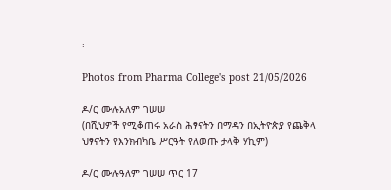፡

Photos from Pharma College's post 21/05/2026

ዶ/ር ሙሉአለም ገሠሠ
(በሺህዎች የሚቆጠሩ አራስ ሕፃናትን በማዳን በኢትዮጵያ የጨቅላ ህፃናትን የእንክብካቤ ሥርዓት የለወጡ ታላቅ ሃኪም)

ዶ/ር ሙሉዓለም ገሠሠ ጥር 17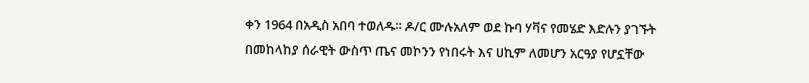ቀን 1964 በአዲስ አበባ ተወለዱ። ዶ/ር ሙሉአለም ወደ ኩባ ሃቫና የመሄድ እድሉን ያገኙት በመከላከያ ሰራዊት ውስጥ ጤና መኮንን የነበሩት እና ሀኪም ለመሆን አርዓያ የሆኗቸው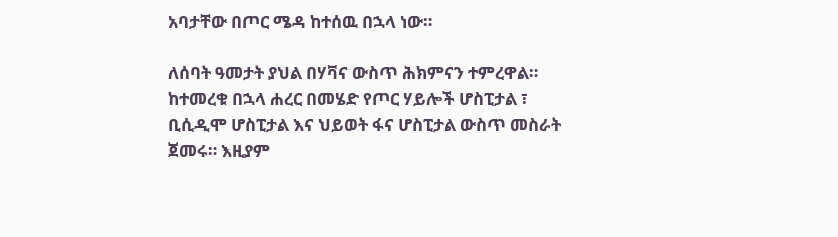አባታቸው በጦር ሜዳ ከተሰዉ በኋላ ነው።

ለሰባት ዓመታት ያህል በሃቫና ውስጥ ሕክምናን ተምረዋል። ከተመረቁ በኋላ ሐረር በመሄድ የጦር ሃይሎች ሆስፒታል ፣ ቢሲዲሞ ሆስፒታል እና ህይወት ፋና ሆስፒታል ውስጥ መስራት ጀመሩ። እዚያም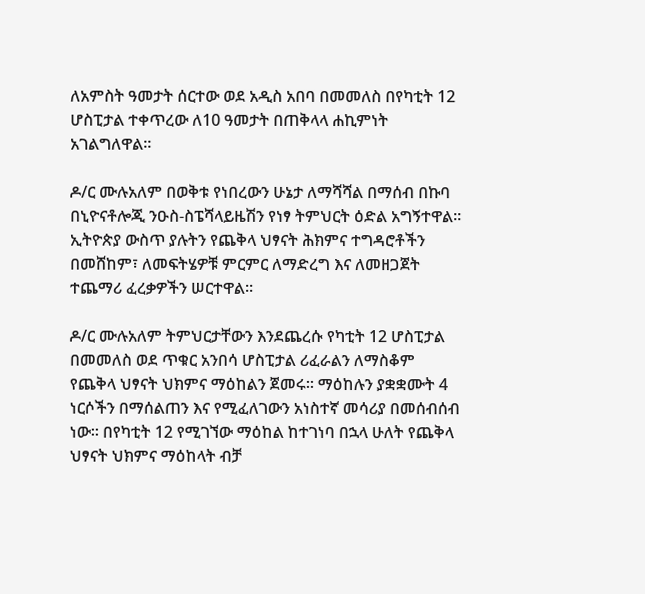ለአምስት ዓመታት ሰርተው ወደ አዲስ አበባ በመመለስ በየካቲት 12 ሆስፒታል ተቀጥረው ለ10 ዓመታት በጠቅላላ ሐኪምነት አገልግለዋል።

ዶ/ር ሙሉአለም በወቅቱ የነበረውን ሁኔታ ለማሻሻል በማሰብ በኩባ በኒዮናቶሎጂ ንዑስ-ስፔሻላይዜሽን የነፃ ትምህርት ዕድል አግኝተዋል። ኢትዮጵያ ውስጥ ያሉትን የጨቅላ ህፃናት ሕክምና ተግዳሮቶችን በመሸከም፣ ለመፍትሄዎቹ ምርምር ለማድረግ እና ለመዘጋጀት ተጨማሪ ፈረቃዎችን ሠርተዋል።

ዶ/ር ሙሉአለም ትምህርታቸውን እንደጨረሱ የካቲት 12 ሆስፒታል በመመለስ ወደ ጥቁር አንበሳ ሆስፒታል ሪፈራልን ለማስቆም የጨቅላ ህፃናት ህክምና ማዕከልን ጀመሩ። ማዕከሉን ያቋቋሙት 4 ነርሶችን በማሰልጠን እና የሚፈለገውን አነስተኛ መሳሪያ በመሰብሰብ ነው። በየካቲት 12 የሚገኘው ማዕከል ከተገነባ በኋላ ሁለት የጨቅላ ህፃናት ህክምና ማዕከላት ብቻ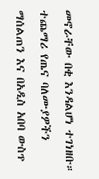መኖራቸው በቂ እንዳልሆነ ተገነዘቡ። ተጨማሪ የጤና ባለሙያዎችን ማሰልጠን እና በአዲስ አበባ ውስጥ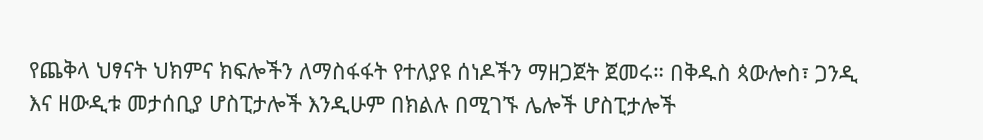የጨቅላ ህፃናት ህክምና ክፍሎችን ለማስፋፋት የተለያዩ ሰነዶችን ማዘጋጀት ጀመሩ። በቅዱስ ጳውሎስ፣ ጋንዲ እና ዘውዲቱ መታሰቢያ ሆስፒታሎች እንዲሁም በክልሉ በሚገኙ ሌሎች ሆስፒታሎች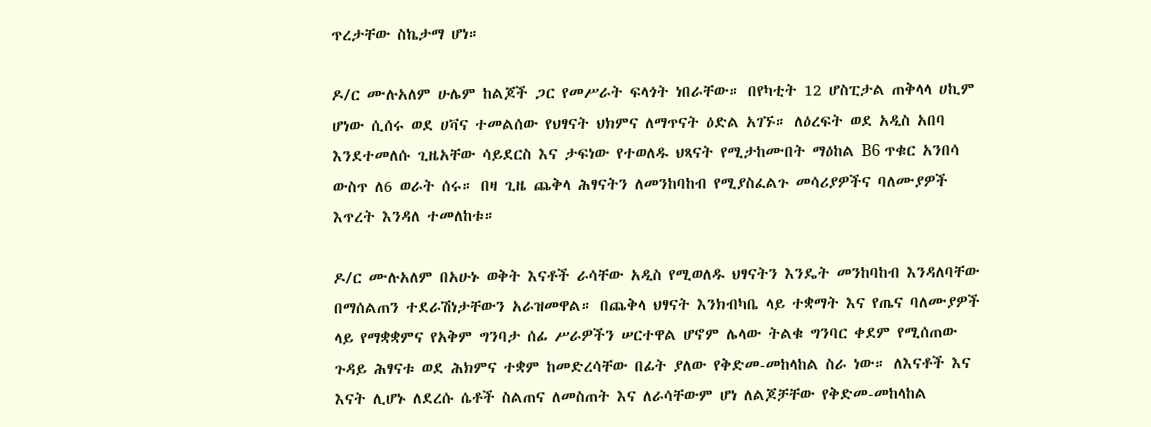ጥረታቸው ስኬታማ ሆነ።

ዶ/ር ሙሉአለም ሁሌም ከልጆች ጋር የመሥራት ፍላጎት ነበራቸው። በየካቲት 12 ሆስፒታል ጠቅላላ ሀኪም ሆነው ሲሰሩ ወደ ሀቫና ተመልሰው የህፃናት ህክምና ለማጥናት ዕድል አገኙ። ለዕረፍት ወደ አዲስ አበባ እንደተመለሱ ጊዜአቸው ሳይደርስ እና ታፍነው የተወለዱ ህጻናት የሚታከሙበት ማዕከል B6 ጥቁር አንበሳ ውስጥ ለ6 ወራት ሰሩ። በዛ ጊዜ ጨቅላ ሕፃናትን ለመንከባከብ የሚያስፈልጉ መሳሪያዎችና ባለሙያዎች እጥረት እንዳለ ተመለከቱ።

ዶ/ር ሙሉአለም በአሁኑ ወቅት እናቶች ራሳቸው አዲስ የሚወለዱ ህፃናትን እንዴት መንከባከብ እንዳለባቸው በማሰልጠን ተደራሽነታቸውን አራዝመዋል። በጨቅላ ህፃናት እንክብካቤ ላይ ተቋማት እና የጤና ባለሙያዎች ላይ የማቋቋምና የአቅም ግንባታ ሰፊ ሥራዎችን ሠርተዋል ሆኖም ሌላው ትልቁ ግንባር ቀደም የሚሰጠው ጉዳይ ሕፃናቱ ወደ ሕክምና ተቋም ከመድረሳቸው በፊት ያለው የቅድመ-መከላከል ስራ ነው። ለእናቶች እና እናት ሊሆኑ ለደረሱ ሴቶች ስልጠና ለመስጠት እና ለራሳቸውም ሆነ ለልጆቻቸው የቅድመ-መከላከል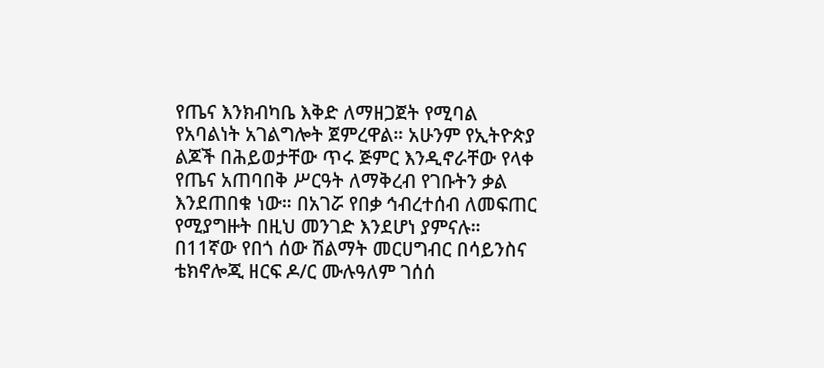የጤና እንክብካቤ እቅድ ለማዘጋጀት የሚባል የአባልነት አገልግሎት ጀምረዋል። አሁንም የኢትዮጵያ ልጆች በሕይወታቸው ጥሩ ጅምር እንዲኖራቸው የላቀ የጤና አጠባበቅ ሥርዓት ለማቅረብ የገቡትን ቃል እንደጠበቁ ነው። በአገሯ የበቃ ኅብረተሰብ ለመፍጠር የሚያግዙት በዚህ መንገድ እንደሆነ ያምናሉ።
በ11ኛው የበጎ ሰው ሽልማት መርሀግብር በሳይንስና ቴክኖሎጂ ዘርፍ ዶ/ር ሙሉዓለም ገሰሰ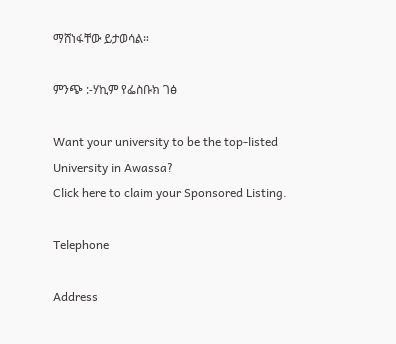ማሸነፋቸው ይታወሳል።

ምንጭ :-ሃኪም የፌስቡክ ገፅ

Want your university to be the top-listed University in Awassa?
Click here to claim your Sponsored Listing.

Telephone

Address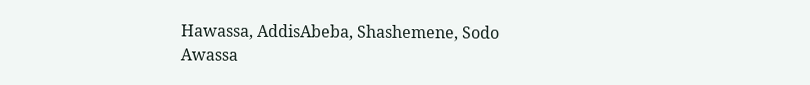Hawassa, AddisAbeba, Shashemene, Sodo
Awassa